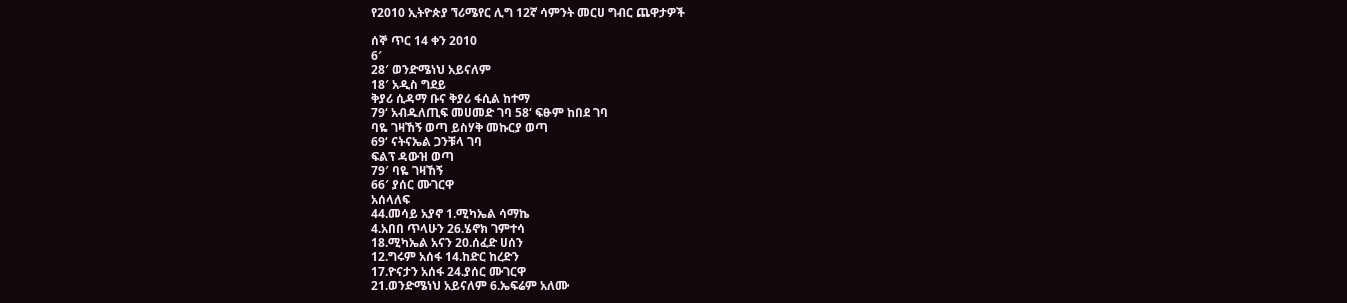የ2010 ኢትዮጵያ ኘሪሜየር ሊግ 12ኛ ሳምንት መርሀ ግብር ጨዋታዎች

ሰኞ ጥር 14 ቀን 2010
6′
28′ ወንድሜነህ አይናለም
18′ አዲስ ግደይ
ቅያሪ ሲዳማ ቡና ቅያሪ ፋሲል ከተማ
79‘ አብዱለጢፍ መሀመድ ገባ 58‘ ፍፁም ከበደ ገባ
ባዬ ገዛኸኝ ወጣ ይስሃቅ መኩርያ ወጣ
69‘ ናትናኤል ጋንቹላ ገባ
ፍልፕ ዳውዝ ወጣ
79′ ባዬ ገዛኸኝ
66′ ያሰር ሙገርዋ
አሰላለፍ
44.መሳይ አያኖ 1.ሚካኤል ሳማኬ
4.አበበ ጥላሁን 26.ሄኖክ ገምተሳ
18.ሚካኤል አናን 20.ሰፈድ ሀሰን
12.ግሩም አሰፋ 14.ከድር ከረድን
17.ዮናታን አሰፋ 24.ያሰር ሙገርዋ
21.ወንድሜነህ አይናለም 6.ኤፍሬም አለሙ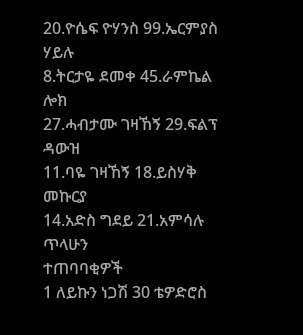20.ዮሴፍ ዮሃንስ 99.ኤርምያስ ሃይሉ
8.ትርታዬ ደመቀ 45.ራምኬል ሎክ
27.ሓብታሙ ገዛኸኝ 29.ፍልፕ ዳውዝ
11.ባዬ ገዛኸኝ 18.ይስሃቅ መኩርያ
14.አድስ ግደይ 21.አምሳሉ ጥላሁን
ተጠባባቂዎች
1 ለይኩን ነጋሽ 30 ቴዎድሮስ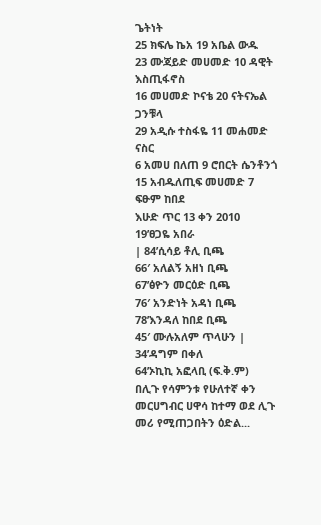ጌትነት
25 ክፍሌ ኬአ 19 አቤል ውዱ
23 ሙጃይድ መሀመድ 10 ዳዊት እስጢፋኖስ
16 መሀመድ ኮናቴ 20 ናትናኤል ጋንቹላ
29 አዲሱ ተስፋዬ 11 መሐመድ ናስር
6 አመሀ በለጠ 9 ሮበርት ሴንቶንጎ
15 አብዱለጢፍ መሀመድ 7 ፍፁም ከበደ
እሁድ ጥር 13 ቀን 2010
19’ፀጋዬ አበራ
| 84’ሲሳይ ቶሊ ቢጫ
66′ አለልኝ አዘነ ቢጫ
67’ፅዮን መርዕድ ቢጫ
76′ አንድነት አዳነ ቢጫ
78’እንዳለ ከበደ ቢጫ
45′ ሙሉአለም ጥላሁን |
34’ዳግም በቀለ
64’ኦኪኪ አፎላቢ (ፍ.ቅ.ም)
በሊጉ የሳምንቱ የሁለተኛ ቀን መርሀግብር ሀዋሳ ከተማ ወደ ሊጉ መሪ የሚጠጋበትን ዕድል...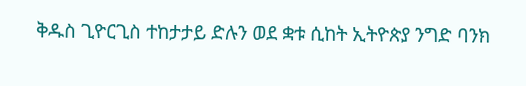ቅዱስ ጊዮርጊስ ተከታታይ ድሉን ወደ ቋቱ ሲከት ኢትዮጵያ ንግድ ባንክ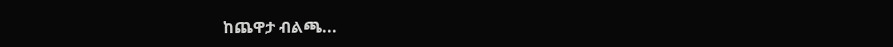ከጨዋታ ብልጫ...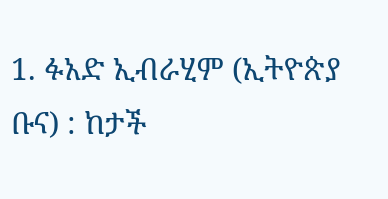1. ፉአድ ኢብራሂም (ኢትዮጵያ ቡና) : ከታች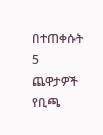በተጠቀሱት 5 ጨዋታዎች የቢጫ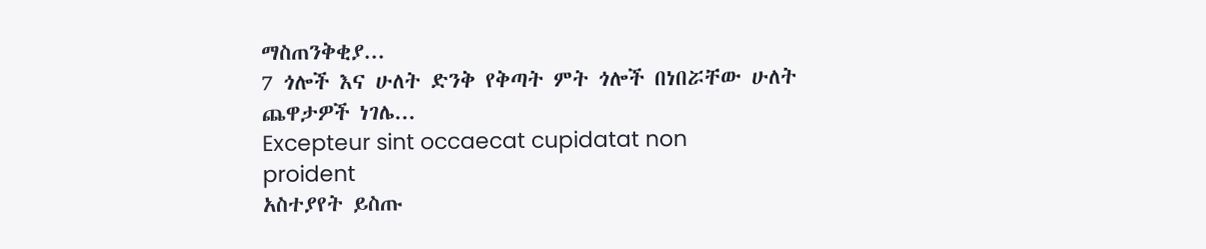ማስጠንቅቂያ...
7 ጎሎች እና ሁለት ድንቅ የቅጣት ምት ጎሎች በነበሯቸው ሁለት ጨዋታዎች ነገሌ...
Excepteur sint occaecat cupidatat non proident
አስተያየት ይስጡ